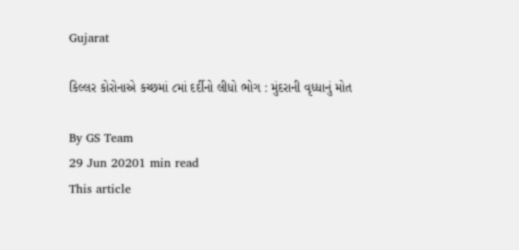Gujarat

કિલ્લર કોરોનાએ કચ્છમાં ૮માં દર્દીનો લીધો ભોગ : મુંદરાની વૃધ્ધાનું મોત

By GS Team
29 Jun 20201 min read
This article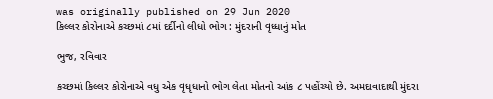was originally published on 29 Jun 2020
કિલ્લર કોરોનાએ કચ્છમાં ૮માં દર્દીનો લીધો ભોગ : મુંદરાની વૃધ્ધાનું મોત

ભુજ, રવિવાર

કચ્છમાં કિલ્લર કોરોનાએ વધુ એક વૃધૃધાનો ભોગ લેતા મોતનો આંક ૮ પહોંચ્યો છે. અમદાવાદાથી મુંદરા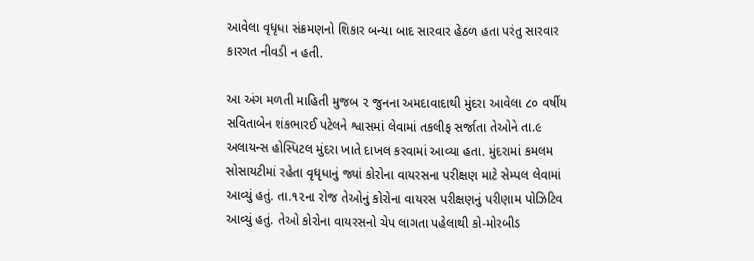આવેલા વૃધૃધા સંક્રમણનો શિકાર બન્યા બાદ સારવાર હેઠળ હતા પરંતુ સારવાર કારગત નીવડી ન હતી.

આ અંગ મળતી માહિતી મુજબ ૨ જુનના અમદાવાદાથી મુંદરા આવેલા ૮૦ વર્ષીય સવિતાબેન શંકભારઈ પટેલને શ્વાસમાં લેવામાં તકલીફ સર્જાતા તેઓને તા.૯ અલાયન્સ હોસ્પિટલ મુંદરા ખાતે દાખલ કરવામાં આવ્યા હતા. મુંદરામાં કમલમ સોસાયટીમાં રહેતા વૃધૃધાનું જ્યાં કોરોના વાયરસના પરીક્ષણ માટે સેમ્પલ લેવામાં આવ્યું હતું. તા.૧૨ના રોજ તેઓનું કોરોના વાયરસ પરીક્ષણનું પરીણામ પોઝિટિવ આવ્યું હતું. તેઓ કોરોના વાયરસનો ચેપ લાગતા પહેલાથી કો-મોરબીડ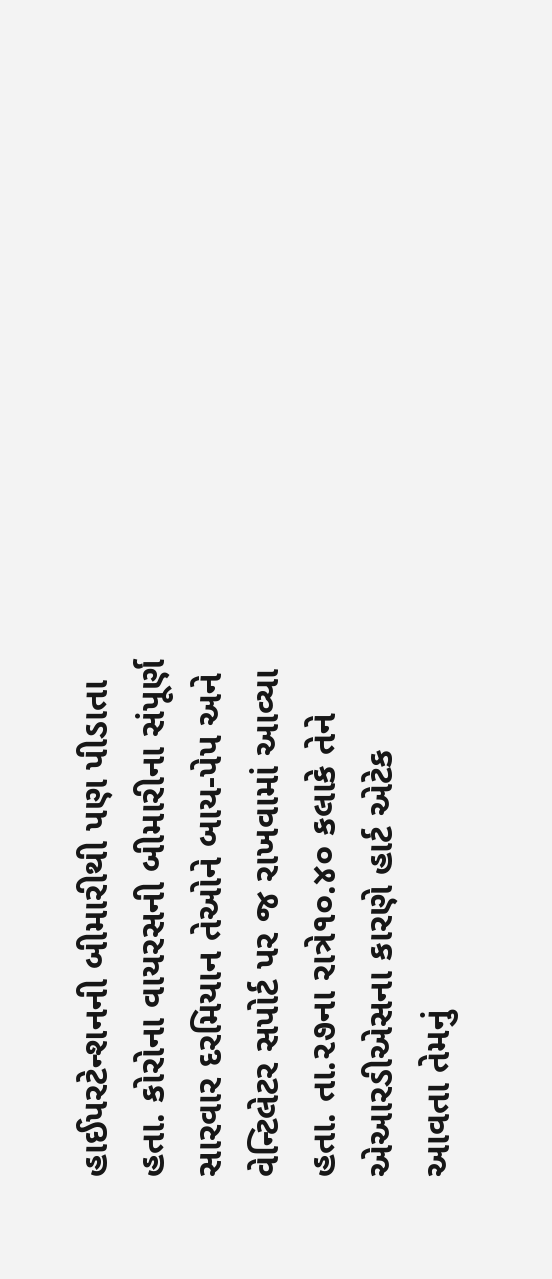હાઈપરટેન્શનની બીમારીથી પણ પીડાતા હતા. કોરોના વાયરસની બીમારીના સંપૂર્ણ સારવાર દરમિયાન તેઓને બાય-પેપ અને વેન્ટિલેટર સપોર્ટ પર જ રાખવામાં આવ્યા હતા. તા.૨૭ના રાત્રે૧૦.૪૦ કલાકે તેને એઆરડીએસના કારણે હાર્ટ એટેક આવતા તેમનું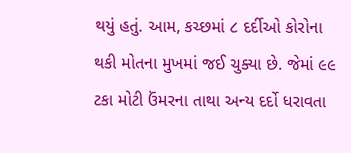થયું હતું. આમ, કચ્છમાં ૮ દર્દીઓ કોરોના થકી મોતના મુખમાં જઈ ચુક્યા છે. જેમાં ૯૯ ટકા મોટી ઉંમરના તાથા અન્ય દર્દો ધરાવતા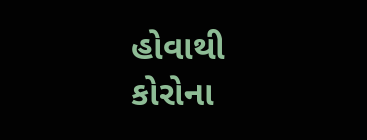હોવાથી કોરોના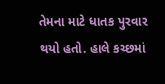તેમના માટે ધાતક પુરવાર થયો હતો. હાલે કચ્છમાં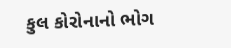કુલ કોરોનાનો ભોગ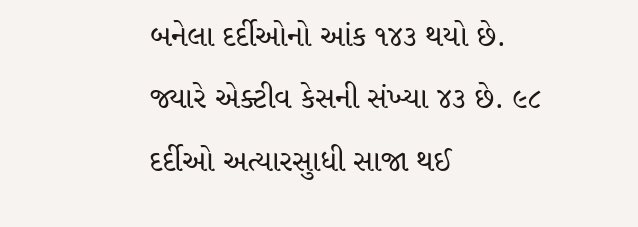બનેલા દર્દીઓનો આંક ૧૪૩ થયો છે. જ્યારે એક્ટીવ કેસની સંખ્યા ૪૩ છે. ૯૮ દર્દીઓ અત્યારસુાધી સાજા થઈ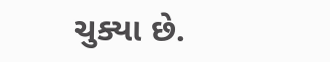ચુક્યા છે.